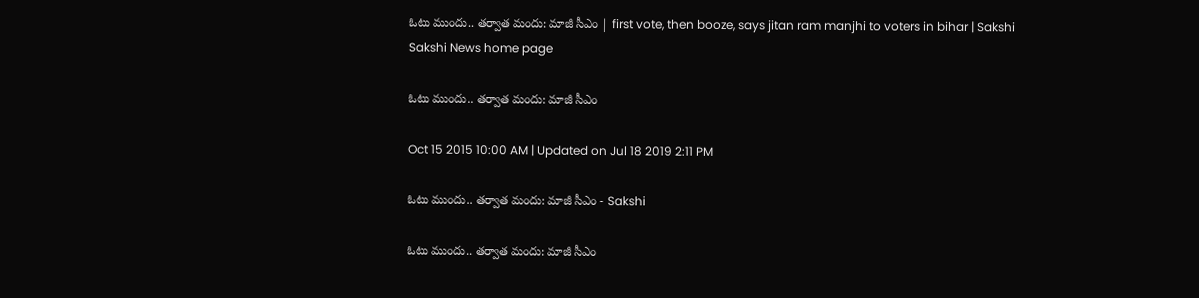ఓటు ముందు.. తర్వాత మందు: మాజీ సీఎం | first vote, then booze, says jitan ram manjhi to voters in bihar | Sakshi
Sakshi News home page

ఓటు ముందు.. తర్వాత మందు: మాజీ సీఎం

Oct 15 2015 10:00 AM | Updated on Jul 18 2019 2:11 PM

ఓటు ముందు.. తర్వాత మందు: మాజీ సీఎం - Sakshi

ఓటు ముందు.. తర్వాత మందు: మాజీ సీఎం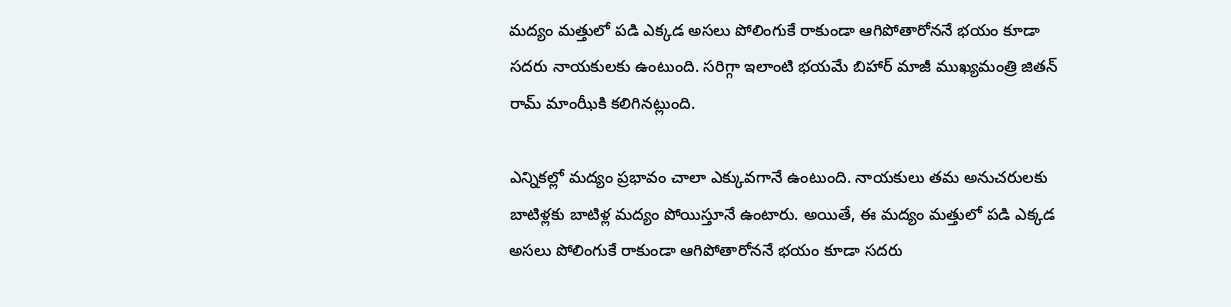మద్యం మత్తులో పడి ఎక్కడ అసలు పోలింగుకే రాకుండా ఆగిపోతారోననే భయం కూడా సదరు నాయకులకు ఉంటుంది. సరిగ్గా ఇలాంటి భయమే బిహార్ మాజీ ముఖ్యమంత్రి జితన్ రామ్ మాంఝీకి కలిగినట్లుంది.

ఎన్నికల్లో మద్యం ప్రభావం చాలా ఎక్కువగానే ఉంటుంది. నాయకులు తమ అనుచరులకు బాటిళ్లకు బాటిళ్ల మద్యం పోయిస్తూనే ఉంటారు. అయితే, ఈ మద్యం మత్తులో పడి ఎక్కడ అసలు పోలింగుకే రాకుండా ఆగిపోతారోననే భయం కూడా సదరు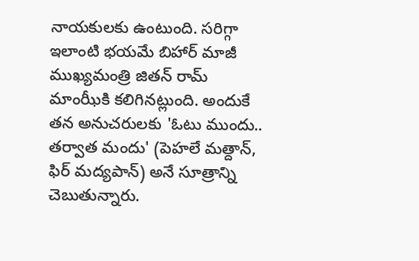నాయకులకు ఉంటుంది. సరిగ్గా ఇలాంటి భయమే బిహార్ మాజీ ముఖ్యమంత్రి జితన్ రామ్ మాంఝీకి కలిగినట్లుంది. అందుకే తన అనుచరులకు 'ఓటు ముందు.. తర్వాత మందు' (పెహలే మత్దాన్, ఫిర్ మద్యపాన్) అనే సూత్రాన్ని చెబుతున్నారు.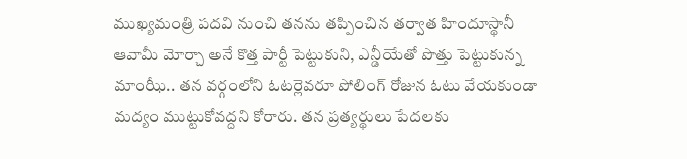ముఖ్యమంత్రి పదవి నుంచి తనను తప్పించిన తర్వాత హిందూస్థానీ ఆవామీ మోర్చా అనే కొత్త పార్టీ పెట్టుకుని, ఎన్డీయేతో పొత్తు పెట్టుకున్న మాంఝీ.. తన వర్గంలోని ఓటర్లెవరూ పోలింగ్ రోజున ఓటు వేయకుండా మద్యం ముట్టుకోవద్దని కోరారు. తన ప్రత్యర్థులు పేదలకు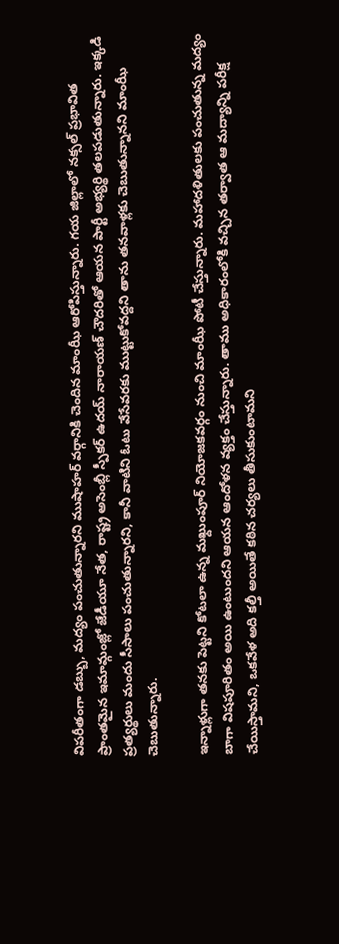విపరీతంగా డబ్బు, మద్యం పంచుతున్నారని ముషాహర్ వర్గానికి చెందిన మాంఝీ ఆరోపిస్తున్నారు. గయ జిల్లాలో నక్సల్ ప్రభావిత ప్రాంతమైన ఇమామ్గంజ్లో జేడీయూ నేత, రాష్ట్ర అసెంబ్లీ స్పీకర్ ఉదయ్ నారాయణ్ చౌదరితో ఆయన పార్టీ అభ్యర్థి తలపడుతున్నారు. ఇక్కడి ప్రత్యర్థులు మందు సీసాలు పంచుతున్నారని, కానీ వాటిని ఓటు వేసేవరకు ముట్టుకోవద్దని తాను తనవాళ్లకు చెబుతున్నానని మాంఝీ చెబుతున్నారు.

ఇన్నాళ్లుగా తనకు పెట్టని కోటలా ఉన్న మఖ్దుంపూర్ నియోజకవర్గం నుంచి మాంఝీ పోటీ చేస్తున్నారు. మహాదళితులకు పంచుతున్న మద్యం బాగా విషపూరితం అయి ఉంటుందని ఆయన ఆందోళన వ్యక్తం చేస్తున్నారు. తాము అధికారంలోకి వచ్చిన తర్వాత ఆ మద్యాన్ని పరీక్ష చేయిస్తామని, ఒకవేళ అది కల్తీ అయితే కఠిన చర్యలు తీసుకుంటామని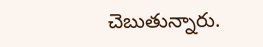చెబుతున్నారు.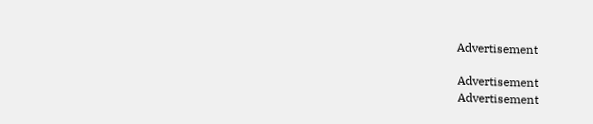Advertisement

Advertisement
Advertisement